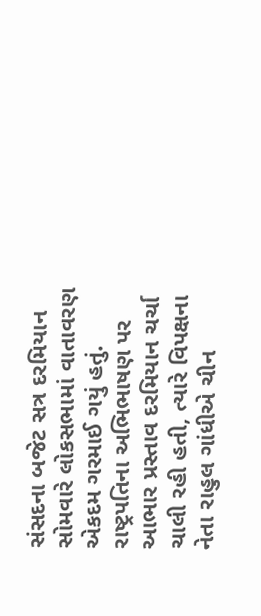સંસદના બજેટ સત્ર દરમિયાન સોમવારે લોકસભામાં વાતાવરણ એકદમ ગરમાઈ ગયું હતું. રાષ્ટ્રપતિના અભિભાષણ પર આભાર પ્રસ્તાવ દરમિયાન ચર્ચા ચાલી રહી હતી, ત્યારે વિપક્ષના નેતા રાહુલ ગાંધીએ ચીન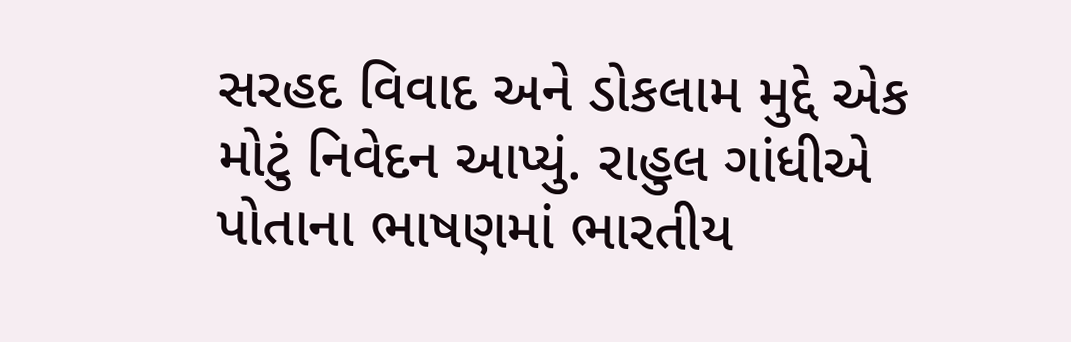સરહદ વિવાદ અને ડોકલામ મુદ્દે એક મોટું નિવેદન આપ્યું. રાહુલ ગાંધીએ પોતાના ભાષણમાં ભારતીય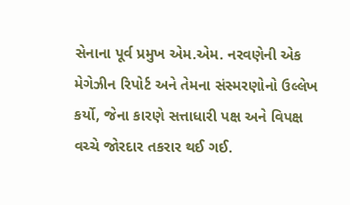સેનાના પૂર્વ પ્રમુખ એમ.એમ. નરવણેની એક મેગેઝીન રિપોર્ટ અને તેમના સંસ્મરણોનો ઉલ્લેખ કર્યો, જેના કારણે સત્તાધારી પક્ષ અને વિપક્ષ વચ્ચે જોરદાર તકરાર થઈ ગઈ.